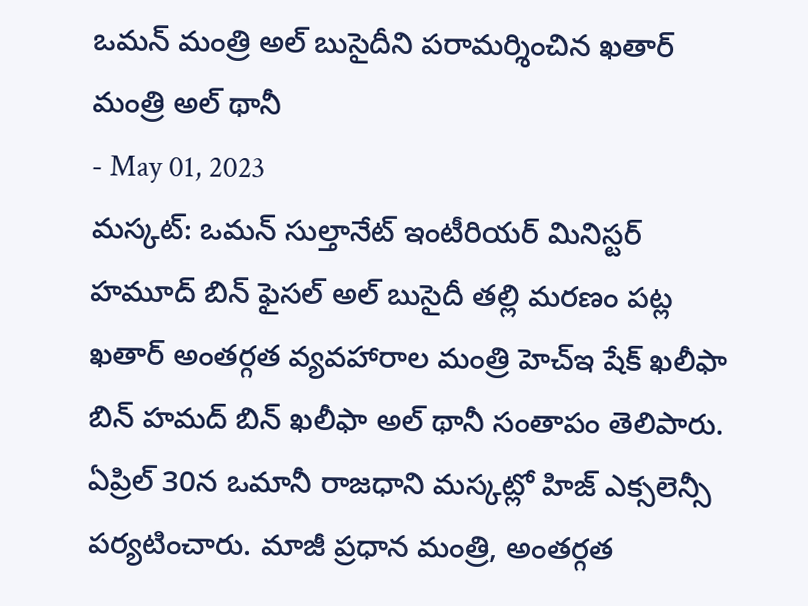ఒమన్ మంత్రి అల్ బుసైదీని పరామర్శించిన ఖతార్ మంత్రి అల్ థానీ
- May 01, 2023
మస్కట్: ఒమన్ సుల్తానేట్ ఇంటీరియర్ మినిస్టర్ హమూద్ బిన్ ఫైసల్ అల్ బుసైదీ తల్లి మరణం పట్ల ఖతార్ అంతర్గత వ్యవహారాల మంత్రి హెచ్ఇ షేక్ ఖలీఫా బిన్ హమద్ బిన్ ఖలీఫా అల్ థానీ సంతాపం తెలిపారు. ఏప్రిల్ 30న ఒమానీ రాజధాని మస్కట్లో హిజ్ ఎక్సలెన్సీ పర్యటించారు. మాజీ ప్రధాన మంత్రి, అంతర్గత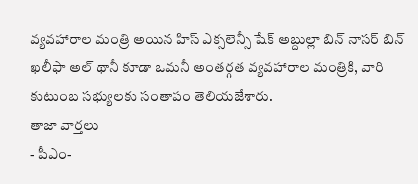వ్యవహారాల మంత్రి అయిన హిస్ ఎక్సలెన్సీ షేక్ అబ్దుల్లా బిన్ నాసర్ బిన్ ఖలీఫా అల్ థానీ కూడా ఒమనీ అంతర్గత వ్యవహారాల మంత్రికి, వారి కుటుంబ సభ్యులకు సంతాపం తెలియజేశారు.
తాజా వార్తలు
- పీఎం-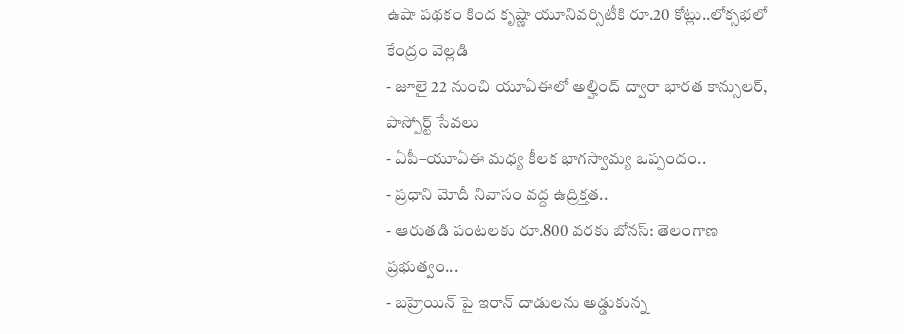ఉషా పథకం కింద కృష్ణా యూనివర్సిటీకి రూ.20 కోట్లు..లోక్సభలో కేంద్రం వెల్లడి
- జూలై 22 నుంచి యూఏఈలో అల్హింద్ ద్వారా భారత కాన్సులర్, పాస్పోర్ట్ సేవలు
- ఏపీ–యూఏఈ మధ్య కీలక భాగస్వామ్య ఒప్పందం..
- ప్రధాని మోదీ నివాసం వద్ద ఉద్రిక్తత..
- ఆరుతడి పంటలకు రూ.800 వరకు బోనస్: తెలంగాణ ప్రభుత్వం...
- బహ్రెయిన్ పై ఇరాన్ దాడులను అడ్డుకున్న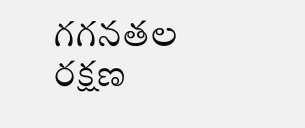గగనతల రక్షణ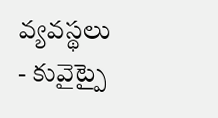వ్యవస్థలు
- కువైట్పై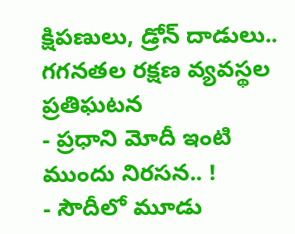క్షిపణులు, డ్రోన్ దాడులు.. గగనతల రక్షణ వ్యవస్థల ప్రతిఘటన
- ప్రధాని మోదీ ఇంటి ముందు నిరసన.. !
- సౌదీలో మూడు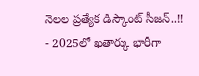నెలల ప్రత్యేక డిస్కౌంట్ సీజన్..!!
- 2025లో ఖతార్కు భారీగా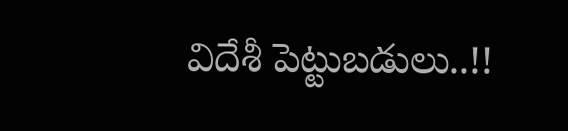విదేశీ పెట్టుబడులు..!!